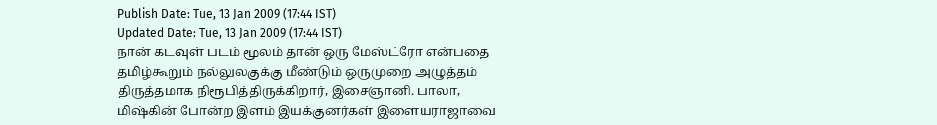Publish Date: Tue, 13 Jan 2009 (17:44 IST)
Updated Date: Tue, 13 Jan 2009 (17:44 IST)
நான் கடவுள் படம் மூலம் தான் ஒரு மேஸ்ட்ரோ என்பதை தமிழ்கூறும் நல்லுலகுக்கு மீண்டும் ஒருமுறை அழுத்தம் திருத்தமாக நிரூபித்திருக்கிறார், இசைஞானி. பாலா, மிஷ்கின் போன்ற இளம் இயக்குனர்கள் இளையராஜாவை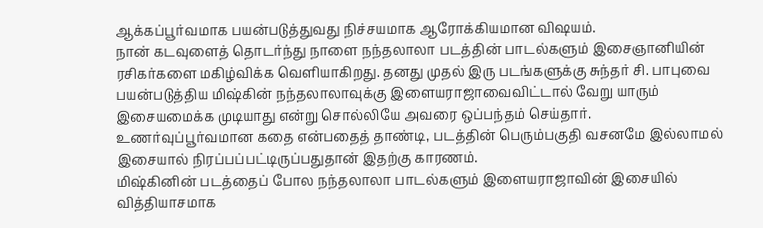ஆக்கப்பூர்வமாக பயன்படுத்துவது நிச்சயமாக ஆரோக்கியமான விஷயம்.
நான் கடவுளைத் தொடர்ந்து நாளை நந்தலாலா படத்தின் பாடல்களும் இசைஞானியின் ரசிகர்களை மகிழ்விக்க வெளியாகிறது. தனது முதல் இரு படங்களுக்கு சுந்தர் சி. பாபுவை பயன்படுத்திய மிஷ்கின் நந்தலாலாவுக்கு இளையராஜாவைவிட்டால் வேறு யாரும் இசையமைக்க முடியாது என்று சொல்லியே அவரை ஒப்பந்தம் செய்தார்.
உணர்வுப்பூர்வமான கதை என்பதைத் தாண்டி, படத்தின் பெரும்பகுதி வசனமே இல்லாமல் இசையால் நிரப்பப்பட்டிருப்பதுதான் இதற்கு காரணம்.
மிஷ்கினின் படத்தைப் போல நந்தலாலா பாடல்களும் இளையராஜாவின் இசையில் வித்தியாசமாக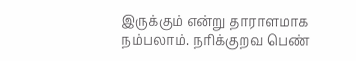இருக்கும் என்று தாராளமாக நம்பலாம். நரிக்குறவ பெண்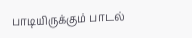பாடியிருக்கும் பாடல்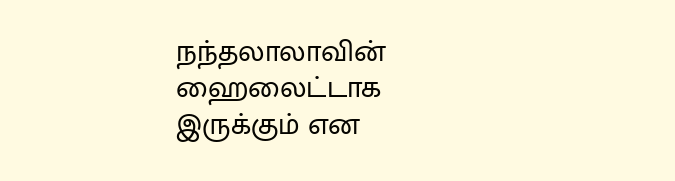நந்தலாலாவின் ஹைலைட்டாக இருக்கும் என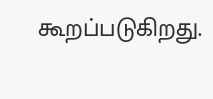கூறப்படுகிறது.